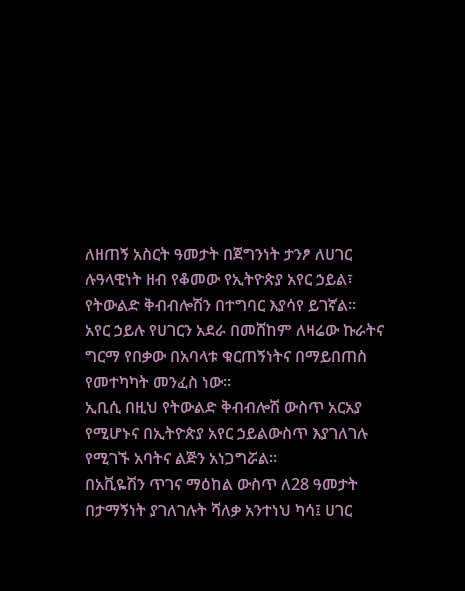ለዘጠኝ አስርት ዓመታት በጀግንነት ታንፆ ለሀገር ሉዓላዊነት ዘብ የቆመው የኢትዮጵያ አየር ኃይል፣ የትውልድ ቅብብሎሽን በተግባር እያሳየ ይገኛል።
አየር ኃይሉ የሀገርን አደራ በመሸከም ለዛሬው ኩራትና ግርማ የበቃው በአባላቱ ቁርጠኝነትና በማይበጠስ የመተካካት መንፈስ ነው።
ኢቢሲ በዚህ የትውልድ ቅብብሎሽ ውስጥ አርአያ የሚሆኑና በኢትዮጵያ አየር ኃይልውስጥ እያገለገሉ የሚገኙ አባትና ልጅን አነጋግሯል።
በአቪዬሽን ጥገና ማዕከል ውስጥ ለ28 ዓመታት በታማኝነት ያገለገሉት ሻለቃ አንተነህ ካሳ፤ ሀገር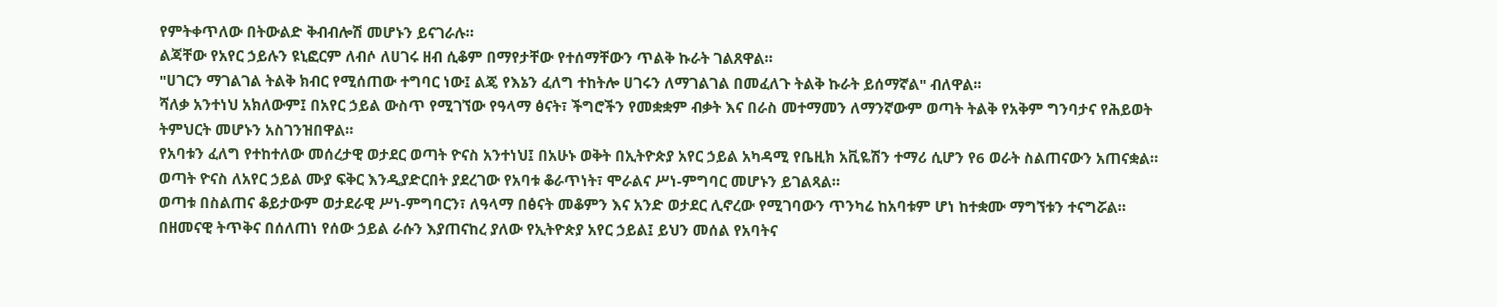የምትቀጥለው በትውልድ ቅብብሎሽ መሆኑን ይናገራሉ።
ልጃቸው የአየር ኃይሉን ዩኒፎርም ለብሶ ለሀገሩ ዘብ ሲቆም በማየታቸው የተሰማቸውን ጥልቅ ኩራት ገልጸዋል።
"ሀገርን ማገልገል ትልቅ ክብር የሚሰጠው ተግባር ነው፤ ልጄ የእኔን ፈለግ ተከትሎ ሀገሩን ለማገልገል በመፈለጉ ትልቅ ኩራት ይሰማኛል" ብለዋል፡፡
ሻለቃ አንተነህ አክለውም፤ በአየር ኃይል ውስጥ የሚገኘው የዓላማ ፅናት፣ ችግሮችን የመቋቋም ብቃት እና በራስ መተማመን ለማንኛውም ወጣት ትልቅ የአቅም ግንባታና የሕይወት ትምህርት መሆኑን አስገንዝበዋል።
የአባቱን ፈለግ የተከተለው መሰረታዊ ወታደር ወጣት ዮናስ አንተነህ፤ በአሁኑ ወቅት በኢትዮጵያ አየር ኃይል አካዳሚ የቤዚክ አቪዬሽን ተማሪ ሲሆን የ6 ወራት ስልጠናውን አጠናቋል።
ወጣት ዮናስ ለአየር ኃይል ሙያ ፍቅር እንዲያድርበት ያደረገው የአባቱ ቆራጥነት፣ ሞራልና ሥነ-ምግባር መሆኑን ይገልጻል።
ወጣቱ በስልጠና ቆይታውም ወታደራዊ ሥነ-ምግባርን፣ ለዓላማ በፅናት መቆምን እና አንድ ወታደር ሊኖረው የሚገባውን ጥንካሬ ከአባቱም ሆነ ከተቋሙ ማግኘቱን ተናግሯል።
በዘመናዊ ትጥቅና በሰለጠነ የሰው ኃይል ራሱን እያጠናከረ ያለው የኢትዮጵያ አየር ኃይል፤ ይህን መሰል የአባትና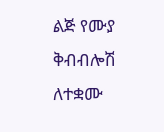ልጅ የሙያ ቅብብሎሽ ለተቋሙ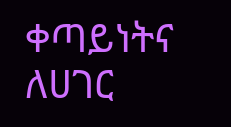ቀጣይነትና ለሀገር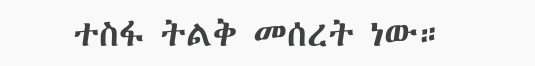ተስፋ ትልቅ መሰረት ነው።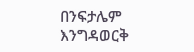በንፍታሌም እንግዳወርቅ